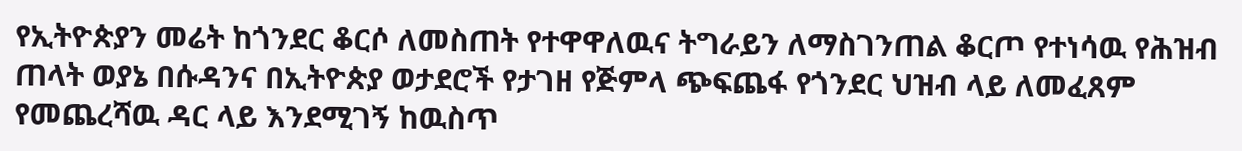የኢትዮጵያን መሬት ከጎንደር ቆርሶ ለመስጠት የተዋዋለዉና ትግራይን ለማስገንጠል ቆርጦ የተነሳዉ የሕዝብ ጠላት ወያኔ በሱዳንና በኢትዮጵያ ወታደሮች የታገዘ የጅምላ ጭፍጨፋ የጎንደር ህዝብ ላይ ለመፈጸም የመጨረሻዉ ዳር ላይ እንደሚገኝ ከዉስጥ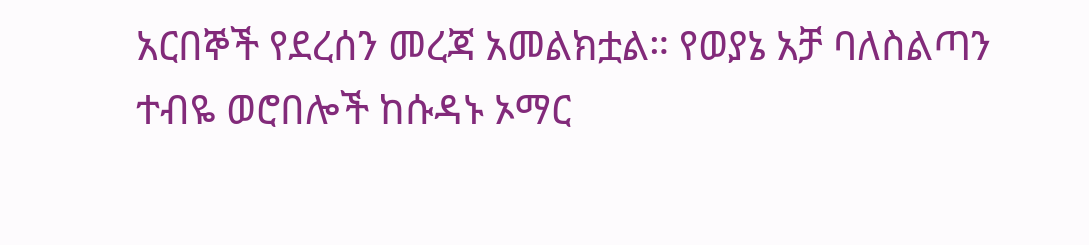አርበኞች የደረሰን መረጃ አመልክቷል። የወያኔ አቻ ባለስልጣን ተብዬ ወሮበሎች ከሱዳኑ ኦማር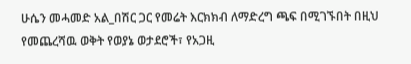ሁሴን መሓመድ አል_በሽር ጋር የመሬት እርክክብ ለማድረግ ጫፍ በሚገኙበት በዚህ የመጨረሻዉ ወቅት የወያኔ ወታደሮች፣ የአጋዚ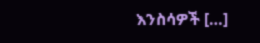እንስሳዎች […]